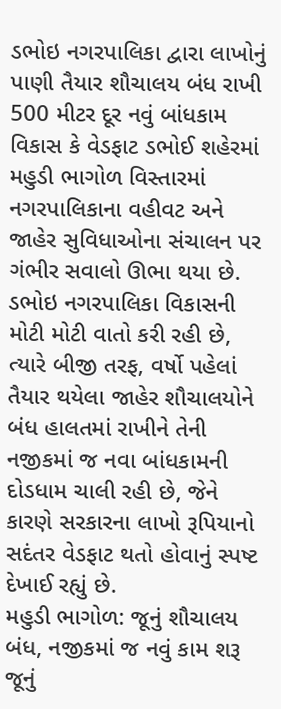ડભોઇ નગરપાલિકા દ્વારા લાખોનું પાણી તૈયાર શૌચાલય બંધ રાખી 500 મીટર દૂર નવું બાંધકામ વિકાસ કે વેડફાટ ડભોઈ શહેરમાં મહુડી ભાગોળ વિસ્તારમાં નગરપાલિકાના વહીવટ અને જાહેર સુવિધાઓના સંચાલન પર ગંભીર સવાલો ઊભા થયા છે.
ડભોઇ નગરપાલિકા વિકાસની મોટી મોટી વાતો કરી રહી છે, ત્યારે બીજી તરફ, વર્ષો પહેલાં તૈયાર થયેલા જાહેર શૌચાલયોને બંધ હાલતમાં રાખીને તેની નજીકમાં જ નવા બાંધકામની દોડધામ ચાલી રહી છે, જેને કારણે સરકારના લાખો રૂપિયાનો સદંતર વેડફાટ થતો હોવાનું સ્પષ્ટ દેખાઈ રહ્યું છે.
મહુડી ભાગોળ: જૂનું શૌચાલય બંધ, નજીકમાં જ નવું કામ શરૂ જૂનું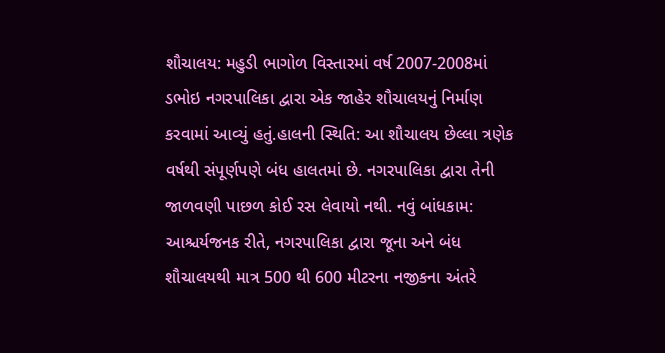શૌચાલય: મહુડી ભાગોળ વિસ્તારમાં વર્ષ 2007-2008માં ડભોઇ નગરપાલિકા દ્વારા એક જાહેર શૌચાલયનું નિર્માણ કરવામાં આવ્યું હતું.હાલની સ્થિતિ: આ શૌચાલય છેલ્લા ત્રણેક વર્ષથી સંપૂર્ણપણે બંધ હાલતમાં છે. નગરપાલિકા દ્વારા તેની જાળવણી પાછળ કોઈ રસ લેવાયો નથી. નવું બાંધકામ: આશ્ચર્યજનક રીતે, નગરપાલિકા દ્વારા જૂના અને બંધ શૌચાલયથી માત્ર 500 થી 600 મીટરના નજીકના અંતરે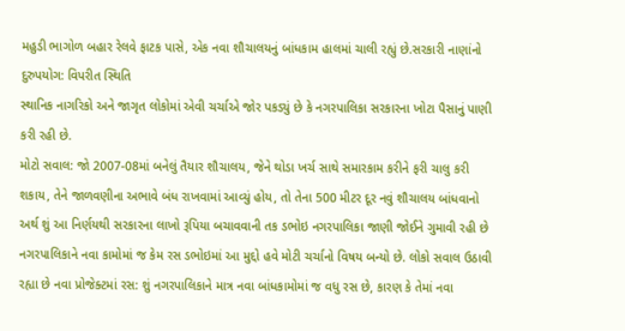મહુડી ભાગોળ બહાર રેલવે ફાટક પાસે, એક નવા શૌચાલયનું બાંધકામ હાલમાં ચાલી રહ્યું છે.સરકારી નાણાંનો દુરુપયોગ: વિપરીત સ્થિતિ
સ્થાનિક નાગરિકો અને જાગૃત લોકોમાં એવી ચર્ચાએ જોર પકડ્યું છે કે નગરપાલિકા સરકારના ખોટા પૈસાનું પાણી કરી રહી છે.
મોટો સવાલ: જો 2007-08માં બનેલું તૈયાર શૌચાલય, જેને થોડા ખર્ચ સાથે સમારકામ કરીને ફરી ચાલુ કરી શકાય, તેને જાળવણીના અભાવે બંધ રાખવામાં આવ્યું હોય, તો તેના 500 મીટર દૂર નવું શૌચાલય બાંધવાનો અર્થ શું આ નિર્ણયથી સરકારના લાખો રૂપિયા બચાવવાની તક ડભોઇ નગરપાલિકા જાણી જોઈને ગુમાવી રહી છે નગરપાલિકાને નવા કામોમાં જ કેમ રસ ડભોઇમાં આ મુદ્દો હવે મોટી ચર્ચાનો વિષય બન્યો છે. લોકો સવાલ ઉઠાવી રહ્યા છે નવા પ્રોજેક્ટમાં રસ: શું નગરપાલિકાને માત્ર નવા બાંધકામોમાં જ વધુ રસ છે, કારણ કે તેમાં નવા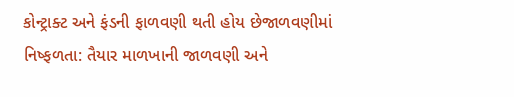કોન્ટ્રાક્ટ અને ફંડની ફાળવણી થતી હોય છેજાળવણીમાં નિષ્ફળતા: તૈયાર માળખાની જાળવણી અને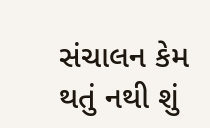સંચાલન કેમ થતું નથી શું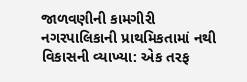જાળવણીની કામગીરી નગરપાલિકાની પ્રાથમિકતામાં નથી
વિકાસની વ્યાખ્યા: એક તરફ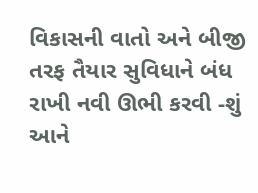વિકાસની વાતો અને બીજી તરફ તૈયાર સુવિધાને બંધ રાખી નવી ઊભી કરવી -શું આને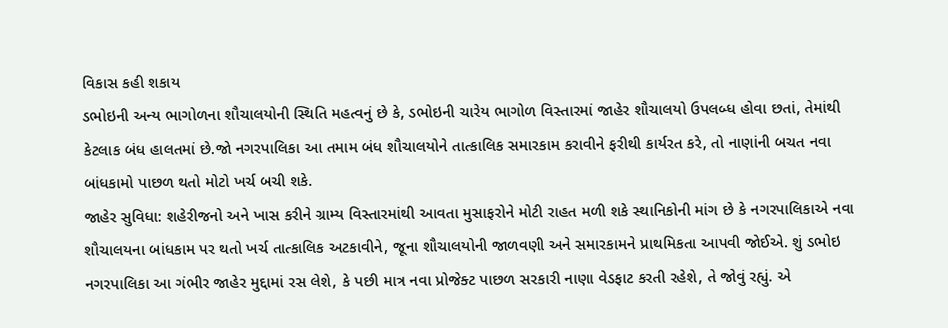વિકાસ કહી શકાય
ડભોઇની અન્ય ભાગોળના શૌચાલયોની સ્થિતિ મહત્વનું છે કે, ડભોઇની ચારેય ભાગોળ વિસ્તારમાં જાહેર શૌચાલયો ઉપલબ્ધ હોવા છતાં, તેમાંથી કેટલાક બંધ હાલતમાં છે.જો નગરપાલિકા આ તમામ બંધ શૌચાલયોને તાત્કાલિક સમારકામ કરાવીને ફરીથી કાર્યરત કરે, તો નાણાંની બચત નવા બાંધકામો પાછળ થતો મોટો ખર્ચ બચી શકે.
જાહેર સુવિધા: શહેરીજનો અને ખાસ કરીને ગ્રામ્ય વિસ્તારમાંથી આવતા મુસાફરોને મોટી રાહત મળી શકે સ્થાનિકોની માંગ છે કે નગરપાલિકાએ નવા શૌચાલયના બાંધકામ પર થતો ખર્ચ તાત્કાલિક અટકાવીને, જૂના શૌચાલયોની જાળવણી અને સમારકામને પ્રાથમિકતા આપવી જોઈએ. શું ડભોઇ નગરપાલિકા આ ગંભીર જાહેર મુદ્દામાં રસ લેશે, કે પછી માત્ર નવા પ્રોજેક્ટ પાછળ સરકારી નાણા વેડફાટ કરતી રહેશે, તે જોવું રહ્યું. એ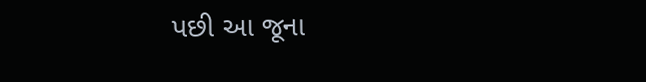પછી આ જૂના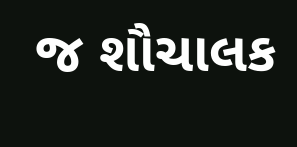જ શૌચાલક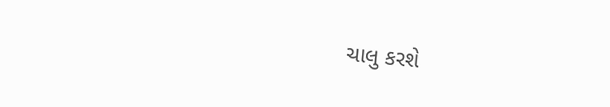ચાલુ કરશે